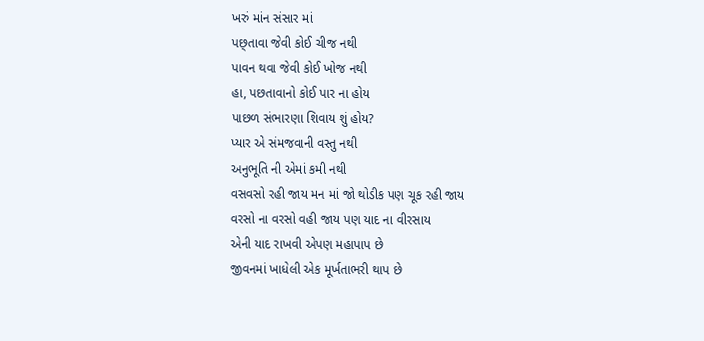ખરું માંન સંસાર માં
પછ્તાવા જેવી કોઈ ચીજ નથી
પાવન થવા જેવી કોઈ ખોજ નથી
હા, પછતાવાનો કોઈ પાર ના હોય
પાછળ સંભારણા શિવાય શું હોય?
પ્યાર એ સંમજવાની વસ્તુ નથી
અનુભૂતિ ની એમાં કમી નથી
વસવસો રહી જાય મન માં જો થોડીક પણ ચૂક રહી જાય
વરસો ના વરસો વહી જાય પણ યાદ ના વીરસાય
એની યાદ રાખવી એપણ મહાપાપ છે
જીવનમાં ખાધેલી એક મૂર્ખતાભરી થાપ છે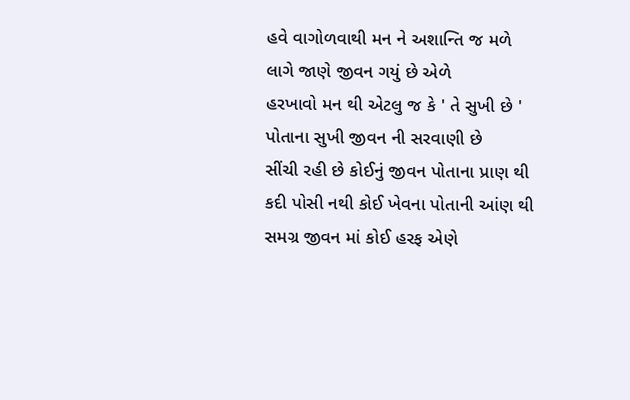હવે વાગોળવાથી મન ને અશાન્તિ જ મળે
લાગે જાણે જીવન ગયું છે એળે
હરખાવો મન થી એટલુ જ કે ' તે સુખી છે '
પોતાના સુખી જીવન ની સરવાણી છે
સીંચી રહી છે કોઈનું જીવન પોતાના પ્રાણ થી
કદી પોસી નથી કોઈ ખેવના પોતાની આંણ થી
સમગ્ર જીવન માં કોઈ હરફ એણે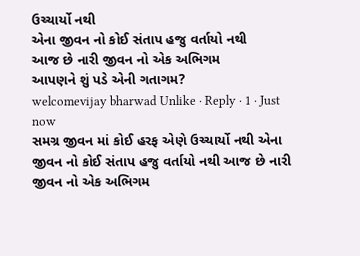ઉચ્ચાર્યો નથી
એના જીવન નો કોઈ સંતાપ હજુ વર્તાયો નથી
આજ છે નારી જીવન નો એક અભિગમ
આપણને શું પડે એની ગતાગમ?
welcomevijay bharwad Unlike · Reply · 1 · Just now
સમગ્ર જીવન માં કોઈ હરફ એણે ઉચ્ચાર્યો નથી એના જીવન નો કોઈ સંતાપ હજુ વર્તાયો નથી આજ છે નારી જીવન નો એક અભિગમ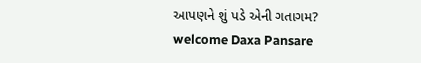આપણને શું પડે એની ગતાગમ?
welcome Daxa Pansare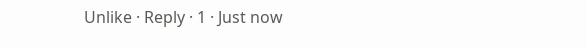Unlike · Reply · 1 · Just now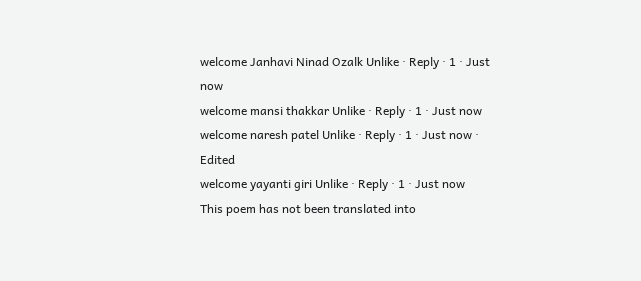welcome Janhavi Ninad Ozalk Unlike · Reply · 1 · Just now
welcome mansi thakkar Unlike · Reply · 1 · Just now
welcome naresh patel Unlike · Reply · 1 · Just now · Edited
welcome yayanti giri Unlike · Reply · 1 · Just now
This poem has not been translated into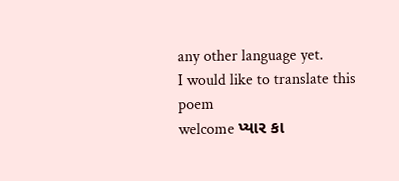any other language yet.
I would like to translate this poem
welcome પ્યાર કા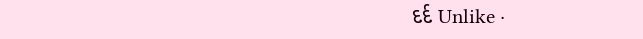દર્દ Unlike ·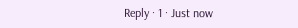Reply · 1 · Just now